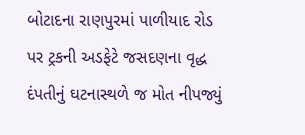બોટાદના રાણપુરમાં પાળીયાદ રોડ પર ટ્રકની અડફેટે જસદણના વૃદ્ધ દંપતીનું ઘટનાસ્થળે જ મોત નીપજ્યું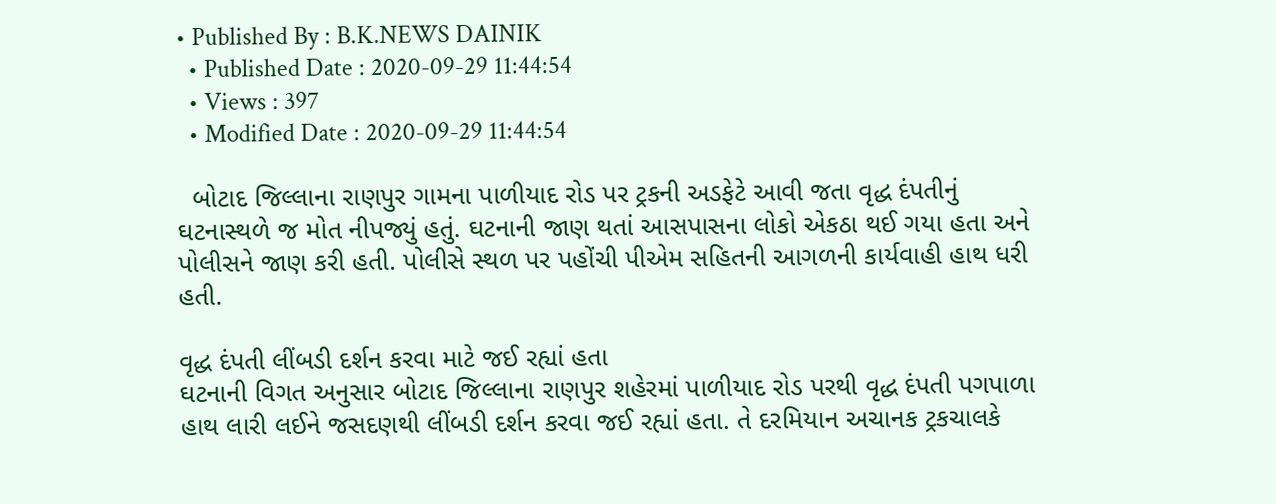• Published By : B.K.NEWS DAINIK
  • Published Date : 2020-09-29 11:44:54
  • Views : 397
  • Modified Date : 2020-09-29 11:44:54

  બોટાદ જિલ્લાના રાણપુર ગામના પાળીયાદ રોડ પર ટ્રકની અડફેટે આવી જતા વૃદ્ધ દંપતીનું ઘટનાસ્થળે જ મોત નીપજ્યું હતું. ઘટનાની જાણ થતાં આસપાસના લોકો એકઠા થઈ ગયા હતા અને પોલીસને જાણ કરી હતી. પોલીસે સ્થળ પર પહોંચી પીએમ સહિતની આગળની કાર્યવાહી હાથ ધરી હતી.

વૃદ્ધ દંપતી લીંબડી દર્શન કરવા માટે જઈ રહ્યાં હતા
ઘટનાની વિગત અનુસાર બોટાદ જિલ્લાના રાણપુર શહેરમાં પાળીયાદ રોડ પરથી વૃદ્ધ દંપતી પગપાળા હાથ લારી લઈને જસદણથી લીંબડી દર્શન કરવા જઈ રહ્યાં હતા. તે દરમિયાન અચાનક ટ્રકચાલકે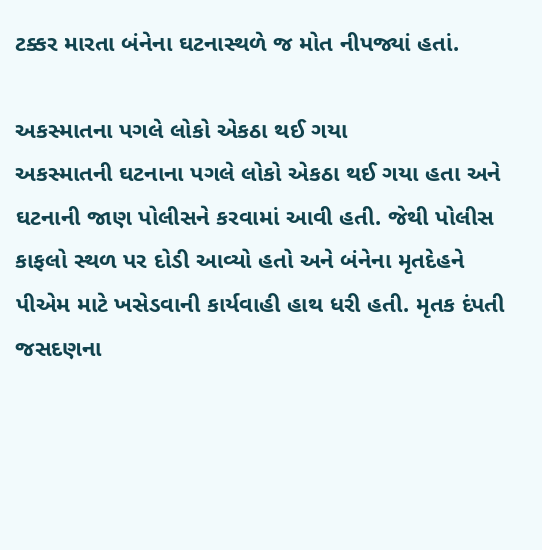ટક્કર મારતા બંનેના ઘટનાસ્થળે જ મોત નીપજ્યાં હતાં.

અકસ્માતના પગલે લોકો એકઠા થઈ ગયા
અકસ્માતની ઘટનાના પગલે લોકો એકઠા થઈ ગયા હતા અને ઘટનાની જાણ પોલીસને કરવામાં આવી હતી. જેથી પોલીસ કાફલો સ્થળ પર દોડી આવ્યો હતો અને બંનેના મૃતદેહને પીએમ માટે ખસેડવાની કાર્યવાહી હાથ ધરી હતી. મૃતક દંપતી જસદણના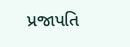પ્રજાપતિ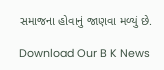સમાજના હોવાનું જાણવા મળ્યું છે.

Download Our B K News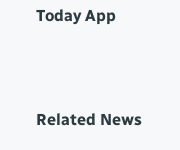Today App



Related News